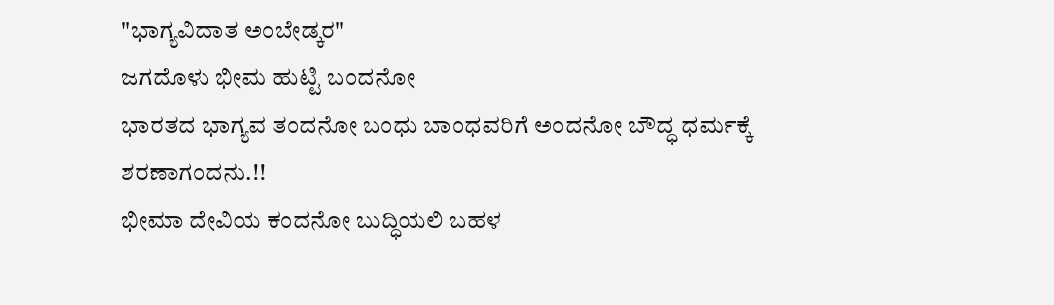"ಭಾಗ್ಯವಿದಾತ ಅಂಬೇಡ್ಕರ"
ಜಗದೊಳು ಭೀಮ ಹುಟ್ಟಿ ಬಂದನೋ
ಭಾರತದ ಭಾಗ್ಯವ ತಂದನೋ ಬಂಧು ಬಾಂಧವರಿಗೆ ಅಂದನೋ ಬೌದ್ಧ ಧರ್ಮಕ್ಕೆ ಶರಣಾಗಂದನು.!!
ಭೀಮಾ ದೇವಿಯ ಕಂದನೋ ಬುದ್ಧಿಯಲಿ ಬಹಳ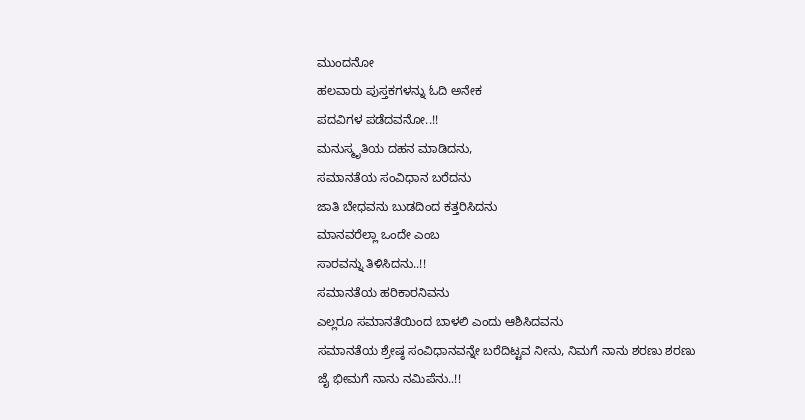ಮುಂದನೋ
ಹಲವಾರು ಪುಸ್ತಕಗಳನ್ನು ಓದಿ ಅನೇಕ
ಪದವಿಗಳ ಪಡೆದವನೋ..!!
ಮನುಸ್ಮೃತಿಯ ದಹನ ಮಾಡಿದನು,
ಸಮಾನತೆಯ ಸಂವಿಧಾನ ಬರೆದನು
ಜಾತಿ ಬೇಧವನು ಬುಡದಿಂದ ಕತ್ತರಿಸಿದನು
ಮಾನವರೆಲ್ಲಾ ಒಂದೇ ಎಂಬ
ಸಾರವನ್ನು ತಿಳಿಸಿದನು..!!
ಸಮಾನತೆಯ ಹರಿಕಾರನಿವನು
ಎಲ್ಲರೂ ಸಮಾನತೆಯಿಂದ ಬಾಳಲಿ ಎಂದು ಆಶಿಸಿದವನು
ಸಮಾನತೆಯ ಶ್ರೇಷ್ಠ ಸಂವಿಧಾನವನ್ನೇ ಬರೆದಿಟ್ಟವ ನೀನು, ನಿಮಗೆ ನಾನು ಶರಣು ಶರಣು
ಜೈ ಭೀಮಗೆ ನಾನು ನಮಿಪೆನು..!!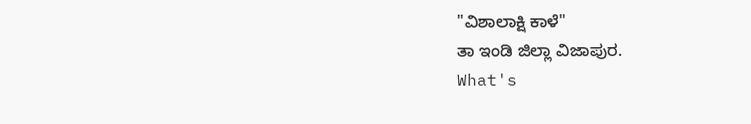"ವಿಶಾಲಾಕ್ಷಿ ಕಾಳೆ"
ತಾ ಇಂಡಿ ಜಿಲ್ಲಾ ವಿಜಾಪುರ.
What's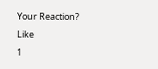Your Reaction?
Like
1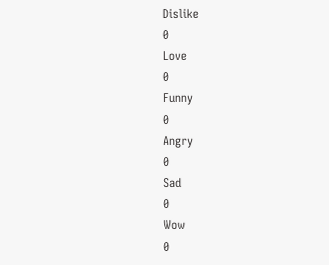Dislike
0
Love
0
Funny
0
Angry
0
Sad
0
Wow
0